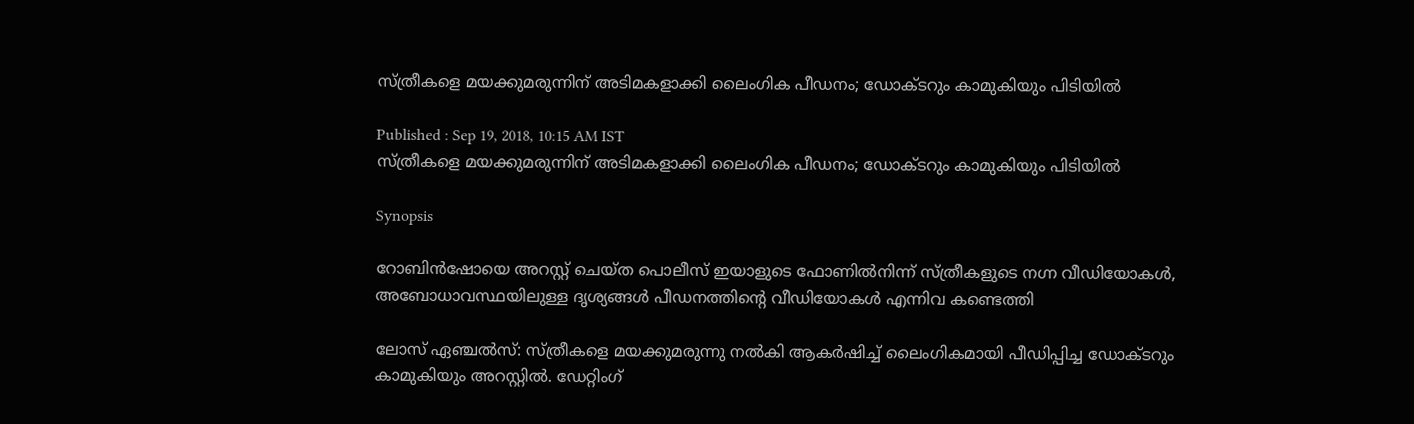സ്ത്രീകളെ മയക്കുമരുന്നിന് അടിമകളാക്കി ലൈംഗിക പീഡനം; ഡോക്ടറും കാമുകിയും പിടിയില്‍

Published : Sep 19, 2018, 10:15 AM IST
സ്ത്രീകളെ മയക്കുമരുന്നിന് അടിമകളാക്കി ലൈംഗിക പീഡനം; ഡോക്ടറും കാമുകിയും പിടിയില്‍

Synopsis

റോബിന്‍ഷോയെ അറസ്റ്റ് ചെയ്ത പൊലീസ് ഇയാളുടെ ഫോണില്‍നിന്ന് സ്ത്രീകളുടെ നഗ്ന വീഡിയോകള്‍, അബോധാവസ്ഥയിലുള്ള ദൃശ്യങ്ങള്‍ പീഡനത്തിന്‍റെ വീഡിയോകള്‍ എന്നിവ കണ്ടെത്തി

ലോസ് ഏഞ്ചല്‍സ്: സ്ത്രീകളെ മയക്കുമരുന്നു നല്‍കി ആകര്‍ഷിച്ച് ലൈംഗികമായി പീഡിപ്പിച്ച ഡോക്ടറും കാമുകിയും അറസ്റ്റില്‍. ഡേറ്റിംഗ്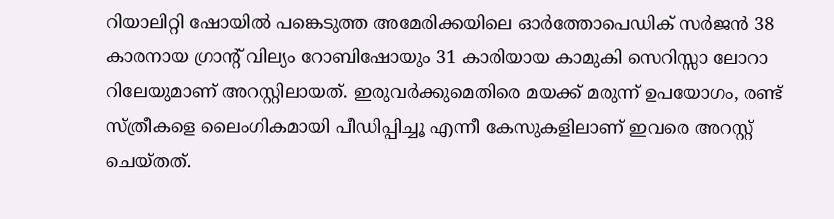റിയാലിറ്റി ഷോയില്‍ പങ്കെടുത്ത അമേരിക്കയിലെ ഓര്‍ത്തോപെഡിക് സര്‍ജന്‍ 38 കാരനായ ഗ്രാന്‍റ് വില്യം റോബിഷോയും 31 കാരിയായ കാമുകി സെറിസ്സാ ലോറാ റിലേയുമാണ് അറസ്റ്റിലായത്. ഇരുവര്‍ക്കുമെതിരെ മയക്ക് മരുന്ന് ഉപയോഗം‍, രണ്ട് സ്ത്രീകളെ ലൈംഗികമായി പീഡിപ്പിച്ചൂ എന്നീ കേസുകളിലാണ് ഇവരെ അറസ്റ്റ് ചെയ്തത്.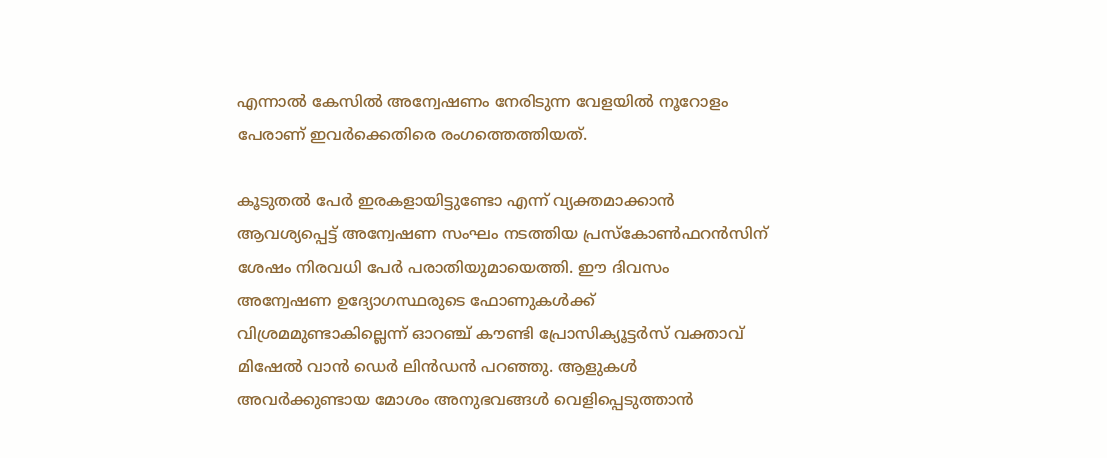എന്നാല്‍ കേസില്‍ അന്വേഷണം നേരിടുന്ന വേളയില്‍ നൂറോളം പേരാണ് ഇവര്‍ക്കെതിരെ രംഗത്തെത്തിയത്.

കൂടുതല്‍ പേര്‍ ഇരകളായിട്ടുണ്ടോ എന്ന് വ്യക്തമാക്കാന്‍ ആവശ്യപ്പെട്ട് അന്വേഷണ സംഘം നടത്തിയ പ്രസ്‍കോണ്‍ഫറന്‍സിന് ശേഷം നിരവധി പേര്‍ പരാതിയുമായെത്തി. ഈ ദിവസം അന്വേഷണ ഉദ്യോഗസ്ഥരുടെ ഫോണുകള്‍ക്ക് വിശ്രമമുണ്ടാകില്ലെന്ന് ഓറഞ്ച് കൗണ്ടി പ്രോസിക്യൂട്ടര്‍സ് വക്താവ് മിഷേല്‍ വാന്‍ ഡെര്‍ ലിന്‍ഡന്‍ പറഞ്ഞു. ആളുകള്‍ അവര്‍ക്കുണ്ടായ മോശം അനുഭവങ്ങള്‍ വെളിപ്പെടുത്താന്‍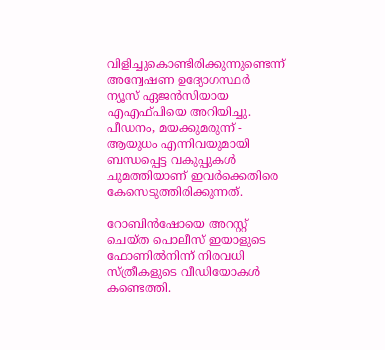വിളിച്ചുകൊണ്ടിരിക്കുന്നുണ്ടെന്ന് അന്വേഷണ ഉദ്യോഗസ്ഥര്‍ ന്യൂസ് ഏജന്‍സിയായ എഎഫ്‍പിയെ അറിയിച്ചു. പീഡനം, മയക്കുമരുന്ന് - ആയുധം എന്നിവയുമായി ബന്ധപ്പെട്ട വകുപ്പുകള്‍ ചുമത്തിയാണ് ഇവര്‍ക്കെതിരെ കേസെടുത്തിരിക്കുന്നത്.

റോബിന്‍ഷോയെ അറസ്റ്റ് ചെയ്ത പൊലീസ് ഇയാളുടെ ഫോണില്‍നിന്ന് നിരവധി സ്ത്രീകളുടെ വീ‍ഡിയോകള്‍ കണ്ടെത്തി.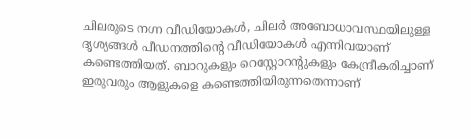ചിലരുടെ നഗ്ന വീഡിയോകള്‍, ചിലര്‍ അബോധാവസ്ഥയിലുള്ള ദൃശ്യങ്ങള്‍ പീഡനത്തിന്‍റെ വീഡിയോകള്‍ എന്നിവയാണ് കണ്ടെത്തിയത്. ബാറുകളും റെസ്റ്റോറന്‍റുകളും കേന്ദ്രീകരിച്ചാണ് ഇരുവരും ആളുകളെ കണ്ടെത്തിയിരുന്നതെന്നാണ്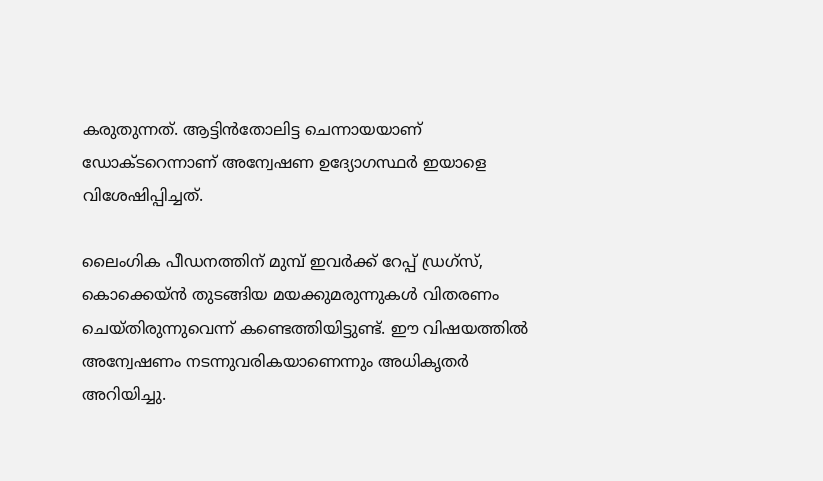കരുതുന്നത്. ആട്ടിന്‍തോലിട്ട ചെന്നായയാണ് ഡോക്ടറെന്നാണ് അന്വേഷണ ഉദ്യോഗസ്ഥര്‍ ഇയാളെ വിശേഷിപ്പിച്ചത്.

ലൈംഗിക പീഡനത്തിന് മുമ്പ് ഇവര്‍ക്ക് റേപ്പ് ഡ്രഗ്സ്, കൊക്കെയ്ന്‍ തുടങ്ങിയ മയക്കുമരുന്നുകള്‍ വിതരണം ചെയ്തിരുന്നുവെന്ന് കണ്ടെത്തിയിട്ടുണ്ട്. ഈ വിഷയത്തില്‍ അന്വേഷണം നടന്നുവരികയാണെന്നും അധികൃതര്‍ അറിയിച്ചു.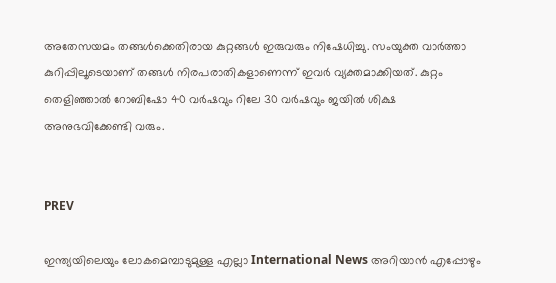അതേസയമം തങ്ങള്‍ക്കെതിരായ കുറ്റങ്ങള്‍ ഇരുവരും നിഷേധിച്ചു. സംയുക്ത വാര്‍ത്താ കുറിപ്പിലൂടെയാണ് തങ്ങള്‍ നിരപരാതികളാണെന്ന് ഇവര്‍ വ്യക്തമാക്കിയത്. കുറ്റം തെളിഞ്ഞാല്‍ റോബിഷോ 40 വര്‍ഷവും റിലേ 30 വര്‍ഷവും ജയില്‍ ശിക്ഷ അനുഭവിക്കേണ്ടി വരും.


PREV

ഇന്ത്യയിലെയും ലോകമെമ്പാടുമുള്ള എല്ലാ International News അറിയാൻ എപ്പോഴും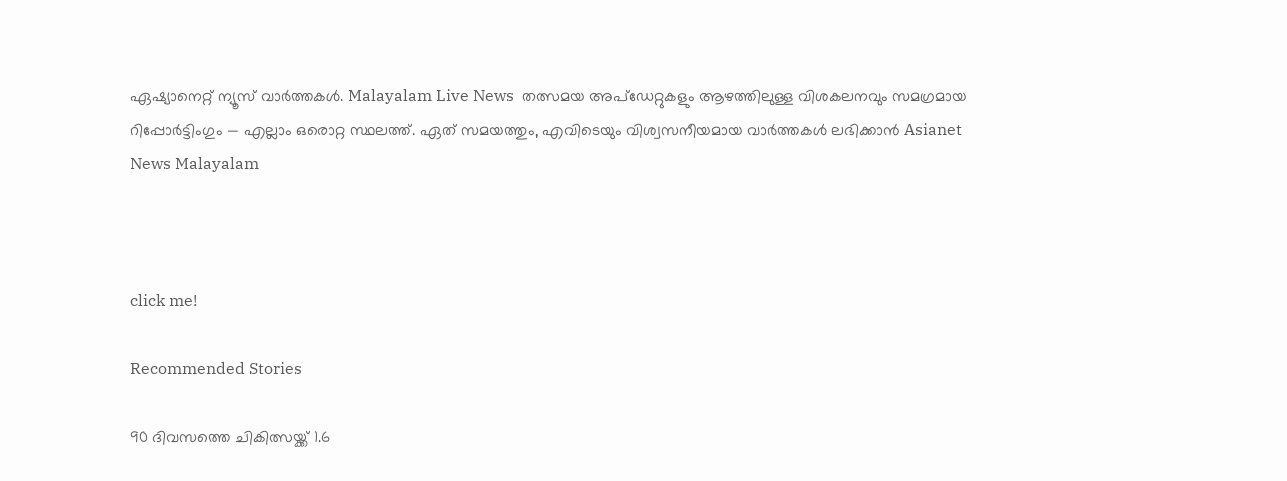ഏഷ്യാനെറ്റ് ന്യൂസ് വാർത്തകൾ. Malayalam Live News  തത്സമയ അപ്‌ഡേറ്റുകളും ആഴത്തിലുള്ള വിശകലനവും സമഗ്രമായ റിപ്പോർട്ടിംഗും — എല്ലാം ഒരൊറ്റ സ്ഥലത്ത്. ഏത് സമയത്തും, എവിടെയും വിശ്വസനീയമായ വാർത്തകൾ ലഭിക്കാൻ Asianet News Malayalam



click me!

Recommended Stories

90 ദിവസത്തെ ചികിത്സയ്ക്ക് 1.6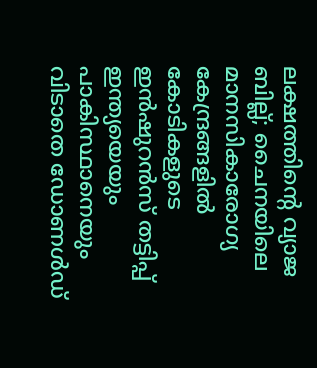ലക്ഷത്തിന്‍റെ വ്യാജ ബില്ല്; ചൈനയിലെ മാനസികാരോഗ്യ കേന്ദ്രങ്ങളിൽ കോടികളുടെ ഇൻഷുറൻസ് തട്ടിപ്പ്
ഇന്ത്യയെയും പാകിസ്ഥാനെയും വിടാതെ ഡോണൾഡ്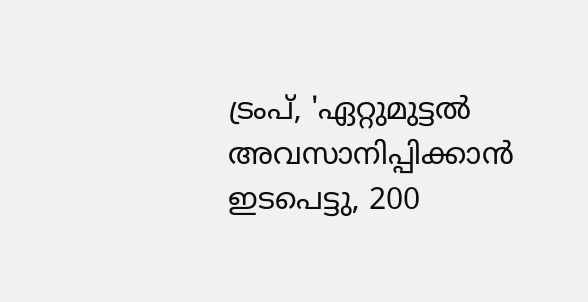ട്രംപ്, 'ഏറ്റുമുട്ടൽ അവസാനിപ്പിക്കാൻ ഇടപെട്ടു, 200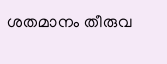ശതമാനം തീരുവ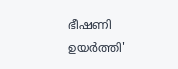ഭീഷണി ഉയർത്തി'